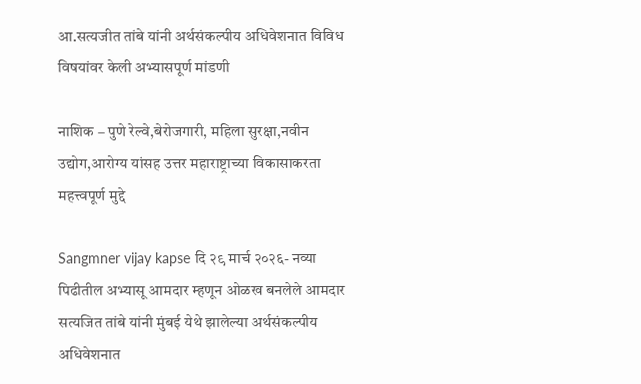आ.सत्यजीत तांबे यांनी अर्थसंकल्पीय अधिवेशनात विविध विषयांवर केली अभ्यासपूर्ण मांडणी

नाशिक – पुणे रेल्वे,बेरोजगारी, महिला सुरक्षा,नवीन उद्योग,आरोग्य यांसह उत्तर महाराष्ट्राच्या विकासाकरता महत्त्वपूर्ण मुद्दे

Sangmner vijay kapse दि २९ मार्च २०२६- नव्या पिढीतील अभ्यासू आमदार म्हणून ओळख बनलेले आमदार सत्यजित तांबे यांनी मुंबई येथे झालेल्या अर्थसंकल्पीय अधिवेशनात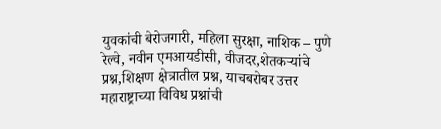युवकांची बेरोजगारी, महिला सुरक्षा, नाशिक – पुणे रेल्वे, नवीन एमआयडीसी, वीजदर,शेतकऱ्यांचे प्रश्न,शिक्षण क्षेत्रातील प्रश्न, याचबरोबर उत्तर महाराष्ट्राच्या विविध प्रश्नांची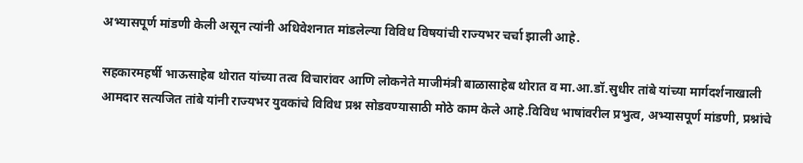अभ्यासपूर्ण मांडणी केली असून त्यांनी अधिवेशनात मांडलेल्या विविध विषयांची राज्यभर चर्चा झाली आहे.

सहकारमहर्षी भाऊसाहेब थोरात यांच्या तत्व विचारांवर आणि लोकनेते माजीमंत्री बाळासाहेब थोरात व मा.आ.डॉ.सुधीर तांबे यांच्या मार्गदर्शनाखाली आमदार सत्यजित तांबे यांनी राज्यभर युवकांचे विविध प्रश्न सोडवण्यासाठी मोठे काम केले आहे.विविध भाषांवरील प्रभुत्व, अभ्यासपूर्ण मांडणी, प्रश्नांचे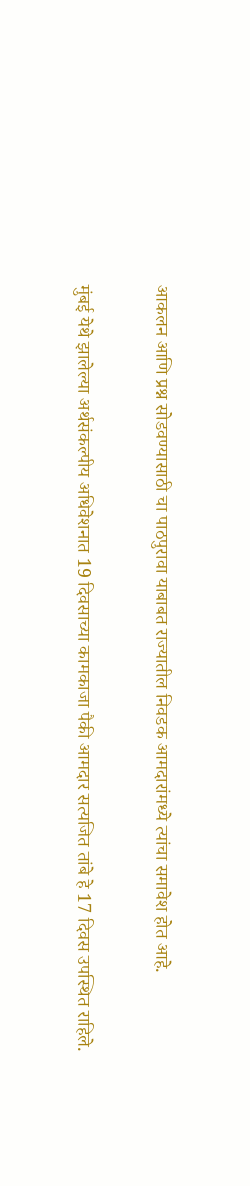आकलन आणि प्रश्न सोडवण्यासाठी चा पाठपुरावा याबाबत राज्यातील निवडक आमदारांमध्ये त्यांचा समावेश होत आहे.

मुंबई येथे झालेल्या अर्थसंकल्पीय अधिवेशनात 19 दिवसाच्या कामकाजा पैकी आमदार सत्यजित तांबे हे 17 दिवस उपस्थित राहिले.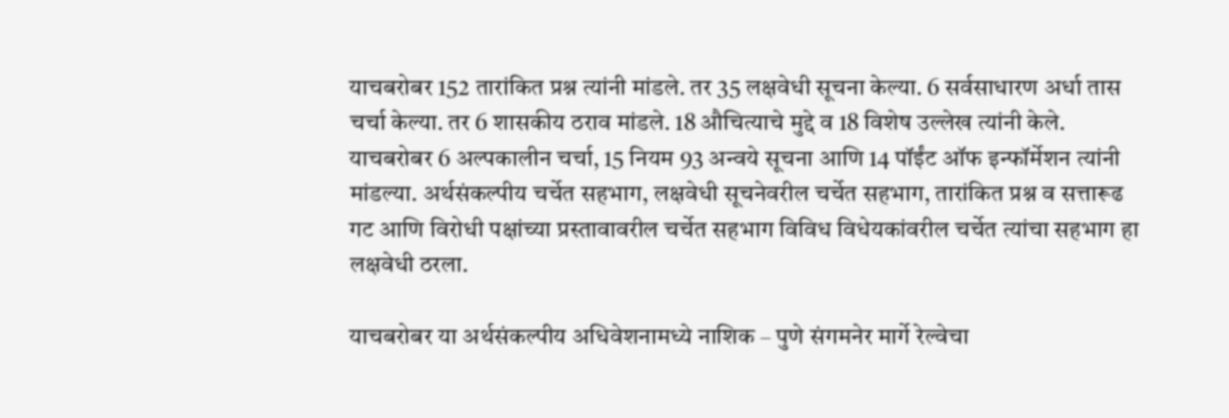याचबरोबर 152 तारांकित प्रश्न त्यांनी मांडले. तर 35 लक्षवेधी सूचना केल्या. 6 सर्वसाधारण अर्धा तास चर्चा केल्या. तर 6 शासकीय ठराव मांडले. 18 औचित्याचे मुद्दे व 18 विशेष उल्लेख त्यांनी केले. याचबरोबर 6 अल्पकालीन चर्चा, 15 नियम 93 अन्वये सूचना आणि 14 पॉईंट ऑफ इन्फॉर्मेशन त्यांनी मांडल्या. अर्थसंकल्पीय चर्चेत सहभाग, लक्षवेधी सूचनेवरील चर्चेत सहभाग, तारांकित प्रश्न व सत्तारूढ गट आणि विरोधी पक्षांच्या प्रस्तावावरील चर्चेत सहभाग विविध विधेयकांवरील चर्चेत त्यांचा सहभाग हा लक्षवेधी ठरला.

याचबरोबर या अर्थसंकल्पीय अधिवेशनामध्ये नाशिक – पुणे संगमनेर मार्गे रेल्वेचा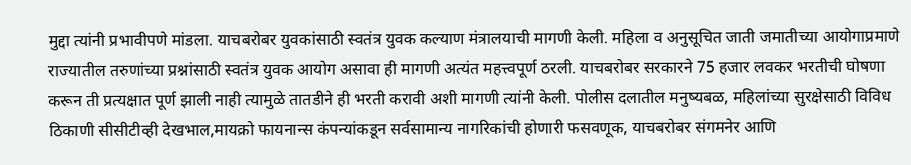मुद्दा त्यांनी प्रभावीपणे मांडला. याचबरोबर युवकांसाठी स्वतंत्र युवक कल्याण मंत्रालयाची मागणी केली. महिला व अनुसूचित जाती जमातीच्या आयोगाप्रमाणे राज्यातील तरुणांच्या प्रश्नांसाठी स्वतंत्र युवक आयोग असावा ही मागणी अत्यंत महत्त्वपूर्ण ठरली. याचबरोबर सरकारने 75 हजार लवकर भरतीची घोषणा करून ती प्रत्यक्षात पूर्ण झाली नाही त्यामुळे तातडीने ही भरती करावी अशी मागणी त्यांनी केली. पोलीस दलातील मनुष्यबळ, महिलांच्या सुरक्षेसाठी विविध ठिकाणी सीसीटीव्ही देखभाल,मायक्रो फायनान्स कंपन्यांकडून सर्वसामान्य नागरिकांची होणारी फसवणूक, याचबरोबर संगमनेर आणि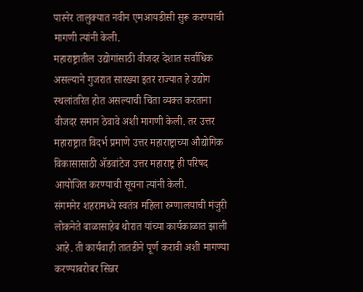पारनेर तालुक्यात नवीन एमआयडीसी सुरू करण्याची मागणी त्यांनी केली.
महाराष्ट्रातील उद्योगांसाठी वीजदर देशात सर्वाधिक असल्याने गुजरात सारख्या इतर राज्यात हे उद्योग स्थलांतरित होत असल्याची चिंता व्यक्त करताना वीजदर समान ठेवावे अशी मागणी केली. तर उत्तर महाराष्ट्रात विदर्भ प्रमाणे उत्तर महाराष्ट्राच्या औद्योगिक विकासासाठी ॲडवांटेज उत्तर महाराष्ट्र ही परिषद आयोजित करण्याची सूचना त्यांनी केली.
संगमनेर शहरामध्ये स्वतंत्र महिला रुग्णालयाची मंजुरी लोकनेते बाळासाहेब थोरात यांच्या कार्यकाळात झाली आहे. ती कार्यवाही तातडीने पूर्ण करावी अशी मागण्या करण्याबरोबर सिन्नर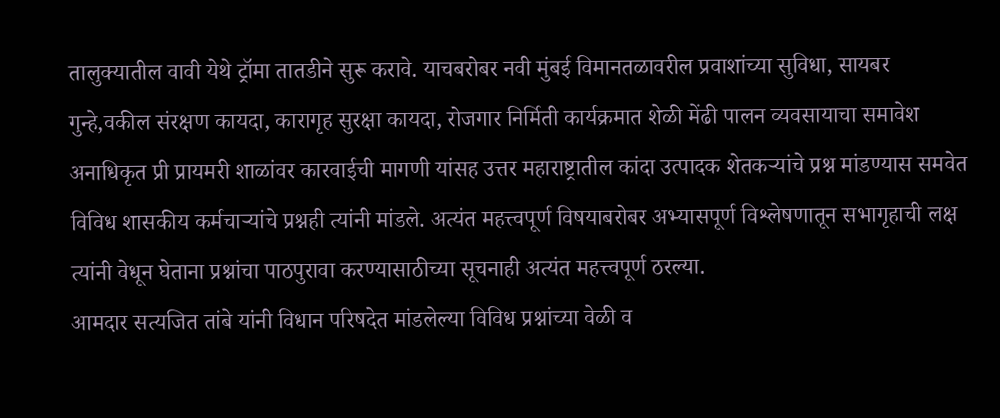तालुक्यातील वावी येथे ट्रॉमा तातडीने सुरू करावे. याचबरोबर नवी मुंबई विमानतळावरील प्रवाशांच्या सुविधा, सायबर गुन्हे,वकील संरक्षण कायदा, कारागृह सुरक्षा कायदा, रोजगार निर्मिती कार्यक्रमात शेळी मेंढी पालन व्यवसायाचा समावेश अनाधिकृत प्री प्रायमरी शाळांवर कारवाईची मागणी यांसह उत्तर महाराष्ट्रातील कांदा उत्पादक शेतकऱ्यांचे प्रश्न मांडण्यास समवेत विविध शासकीय कर्मचाऱ्यांचे प्रश्नही त्यांनी मांडले. अत्यंत महत्त्वपूर्ण विषयाबरोबर अभ्यासपूर्ण विश्लेषणातून सभागृहाची लक्ष त्यांनी वेधून घेताना प्रश्नांचा पाठपुरावा करण्यासाठीच्या सूचनाही अत्यंत महत्त्वपूर्ण ठरल्या.
आमदार सत्यजित तांबे यांनी विधान परिषदेत मांडलेल्या विविध प्रश्नांच्या वेळी व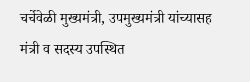चर्चेवेळी मुख्यमंत्री, उपमुख्यमंत्री यांच्यासह मंत्री व सदस्य उपस्थित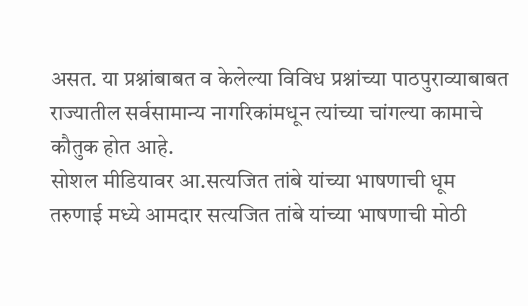असत. या प्रश्नांबाबत व केलेल्या विविध प्रश्नांच्या पाठपुराव्याबाबत राज्यातील सर्वसामान्य नागरिकांमधून त्यांच्या चांगल्या कामाचे कौतुक होत आहे.
सोशल मीडियावर आ.सत्यजित तांबे यांच्या भाषणाची धूम
तरुणाई मध्ये आमदार सत्यजित तांबे यांच्या भाषणाची मोठी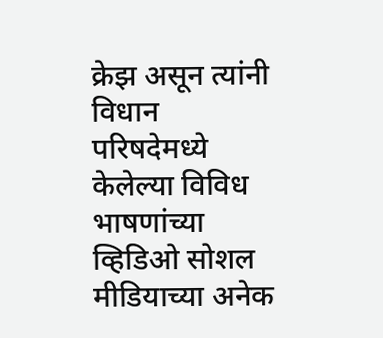क्रेझ असून त्यांनी विधान परिषदेमध्ये केलेल्या विविध भाषणांच्या व्हिडिओ सोशल मीडियाच्या अनेक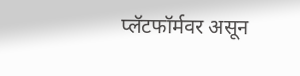प्लॅटफॉर्मवर असून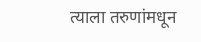त्याला तरुणांमधून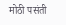मोठी पसंती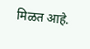मिळत आहे.